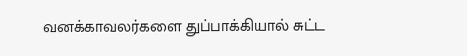வனக்காவலர்களை துப்பாக்கியால் சுட்ட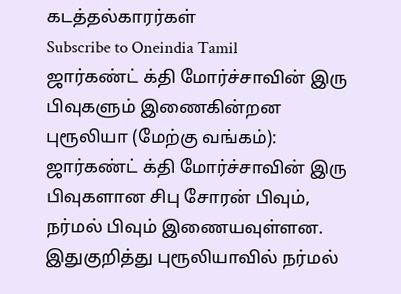கடத்தல்காரர்கள்
Subscribe to Oneindia Tamil
ஜார்கண்ட் க்தி மோர்ச்சாவின் இரு பிவுகளும் இணைகின்றன
புரூலியா (மேற்கு வங்கம்):
ஜார்கண்ட் க்தி மோர்ச்சாவின் இரு பிவுகளான சிபு சோரன் பிவும், நர்மல் பிவும் இணையவுள்ளன.
இதுகுறித்து புரூலியாவில் நர்மல்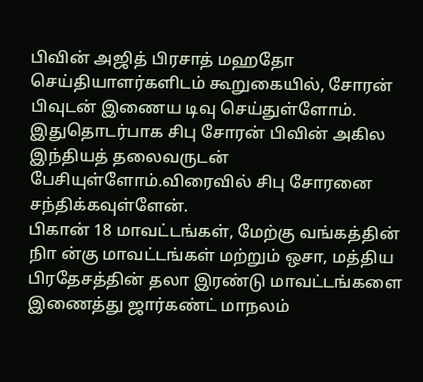பிவின் அஜித் பிரசாத் மஹதோ செய்தியாளர்களிடம் கூறுகையில், சோரன் பிவுடன் இணைய டிவு செய்துள்ளோம். இதுதொடர்பாக சிபு சோரன் பிவின் அகில இந்தியத் தலைவருடன் பேசியுள்ளோம்.விரைவில் சிபு சோரனை சந்திக்கவுள்ளேன்.
பிகான் 18 மாவட்டங்கள், மேற்கு வங்கத்தின் நிா ன்கு மாவட்டங்கள் மற்றும் ஒசா, மத்திய பிரதேசத்தின் தலா இரண்டு மாவட்டங்களை இணைத்து ஜார்கண்ட் மாநலம்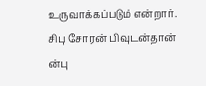உருவாக்கப்படும் என்றார்.
சிபு சோரன் பிவுடன்தான் ன்பு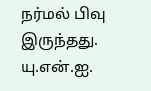நர்மல் பிவு இருந்தது.
யு.என்.ஐ.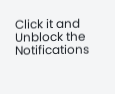Click it and Unblock the Notifications